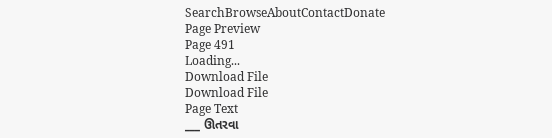SearchBrowseAboutContactDonate
Page Preview
Page 491
Loading...
Download File
Download File
Page Text
___ ઊતરવા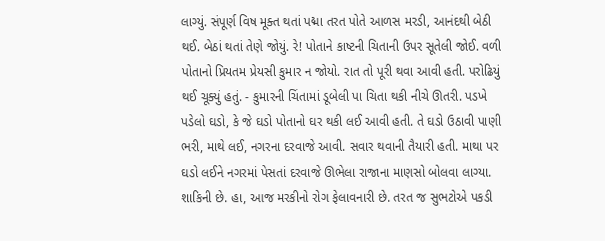લાગ્યું. સંપૂર્ણ વિષ મૂક્ત થતાં પદ્મા તરત પોતે આળસ મરડી, આનંદથી બેઠી થઈ. બેઠાં થતાં તેણે જોયું. રે! પોતાને કાષ્ટની ચિતાની ઉપર સૂતેલી જોઈ. વળી પોતાનો પ્રિયતમ પ્રેયસી કુમાર ન જોયો. રાત તો પૂરી થવા આવી હતી. પરોઢિયું થઈ ચૂક્યું હતું. - કુમારની ચિંતામાં ડૂબેલી પા ચિતા થકી નીચે ઊતરી. પડખે પડેલો ઘડો, કે જે ઘડો પોતાનો ઘર થકી લઈ આવી હતી. તે ઘડો ઉઠાવી પાણી ભરી, માથે લઈ, નગરના દરવાજે આવી. સવાર થવાની તૈયારી હતી. માથા પર ઘડો લઈને નગરમાં પેસતાં દરવાજે ઊભેલા રાજાના માણસો બોલવા લાગ્યા. શાકિની છે. હા, આજ મરકીનો રોગ ફેલાવનારી છે. તરત જ સુભટોએ પકડી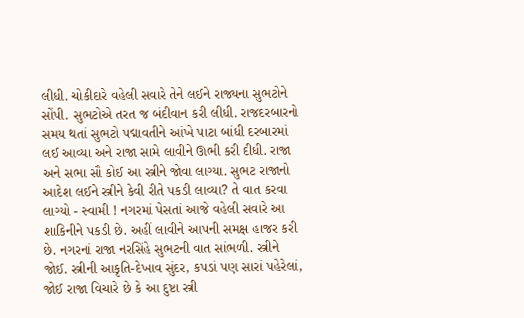લીધી. ચોકીદારે વહેલી સવારે તેને લઈને રાજ્યના સુભટોને સોંપી. સુભટોએ તરત જ બંદીવાન કરી લીધી. રાજદરબારનો સમય થતાં સુભટો પદ્માવતીને આંખે પાટા બાંધી દરબારમાં લઈ આવ્યા અને રાજા સામે લાવીને ઊભી કરી દીધી. રાજા અને સભા સૌ કોઈ આ સ્ત્રીને જોવા લાગ્યા. સુભટ રાજાનો આદેશ લઈને સ્ત્રીને કેવી રીતે પકડી લાવ્યા? તે વાત કરવા લાગ્યો - સ્વામી ! નગરમાં પેસતાં આજે વહેલી સવારે આ શાકિનીને પકડી છે. અહીં લાવીને આપની સમક્ષ હાજર કરી છે. નગરનાં રાજા નરસિંહે સુભટની વાત સાંભળી. સ્ત્રીને જોઈ. સ્ત્રીની આકૃતિ-દેખાવ સુંદર, કપડાં પણ સારાં પહેરેલાં, જોઈ રાજા વિચારે છે કે આ દુષ્ટા સ્ત્રી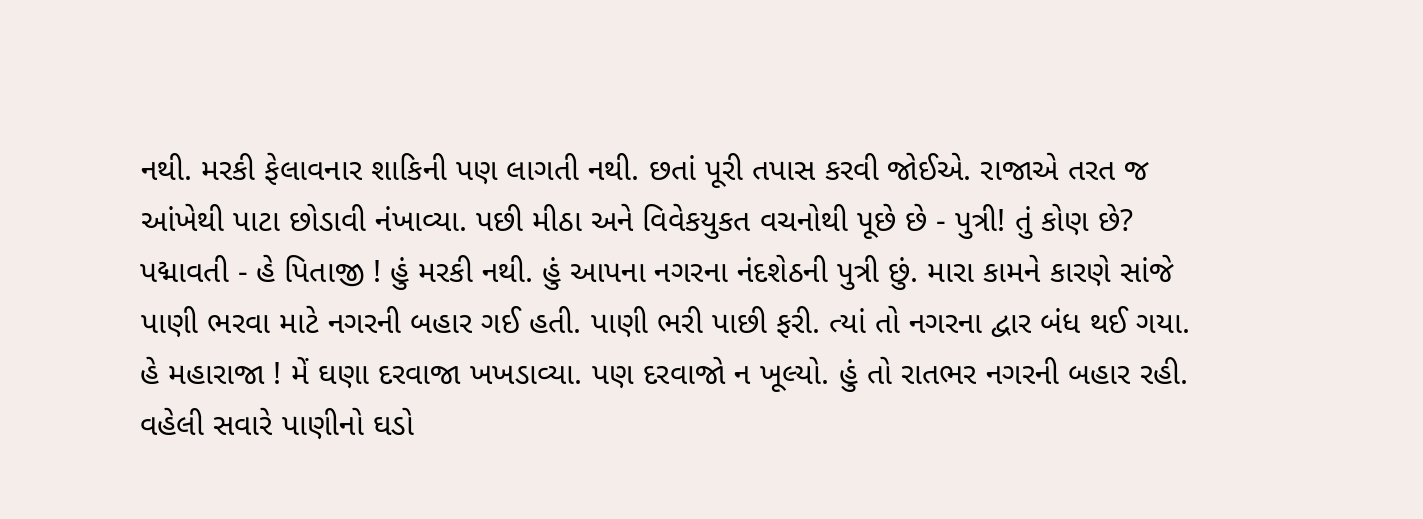નથી. મરકી ફેલાવનાર શાકિની પણ લાગતી નથી. છતાં પૂરી તપાસ કરવી જોઈએ. રાજાએ તરત જ આંખેથી પાટા છોડાવી નંખાવ્યા. પછી મીઠા અને વિવેકયુકત વચનોથી પૂછે છે - પુત્રી! તું કોણ છે? પદ્માવતી - હે પિતાજી ! હું મરકી નથી. હું આપના નગરના નંદશેઠની પુત્રી છું. મારા કામને કારણે સાંજે પાણી ભરવા માટે નગરની બહાર ગઈ હતી. પાણી ભરી પાછી ફરી. ત્યાં તો નગરના દ્વાર બંધ થઈ ગયા. હે મહારાજા ! મેં ઘણા દરવાજા ખખડાવ્યા. પણ દરવાજો ન ખૂલ્યો. હું તો રાતભર નગરની બહાર રહી. વહેલી સવારે પાણીનો ઘડો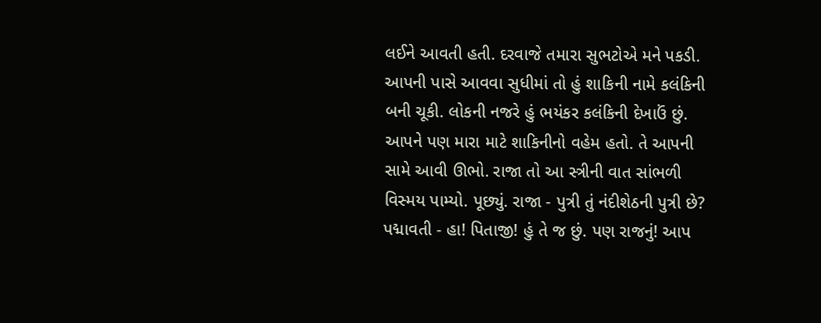લઈને આવતી હતી. દરવાજે તમારા સુભટોએ મને પકડી. આપની પાસે આવવા સુધીમાં તો હું શાકિની નામે કલંકિની બની ચૂકી. લોકની નજરે હું ભયંકર કલંકિની દેખાઉં છું. આપને પણ મારા માટે શાકિનીનો વહેમ હતો. તે આપની સામે આવી ઊભો. રાજા તો આ સ્ત્રીની વાત સાંભળી વિસ્મય પામ્યો. પૂછ્યું. રાજા - પુત્રી તું નંદીશેઠની પુત્રી છે? પદ્માવતી - હા! પિતાજી! હું તે જ છું. પણ રાજનું! આપ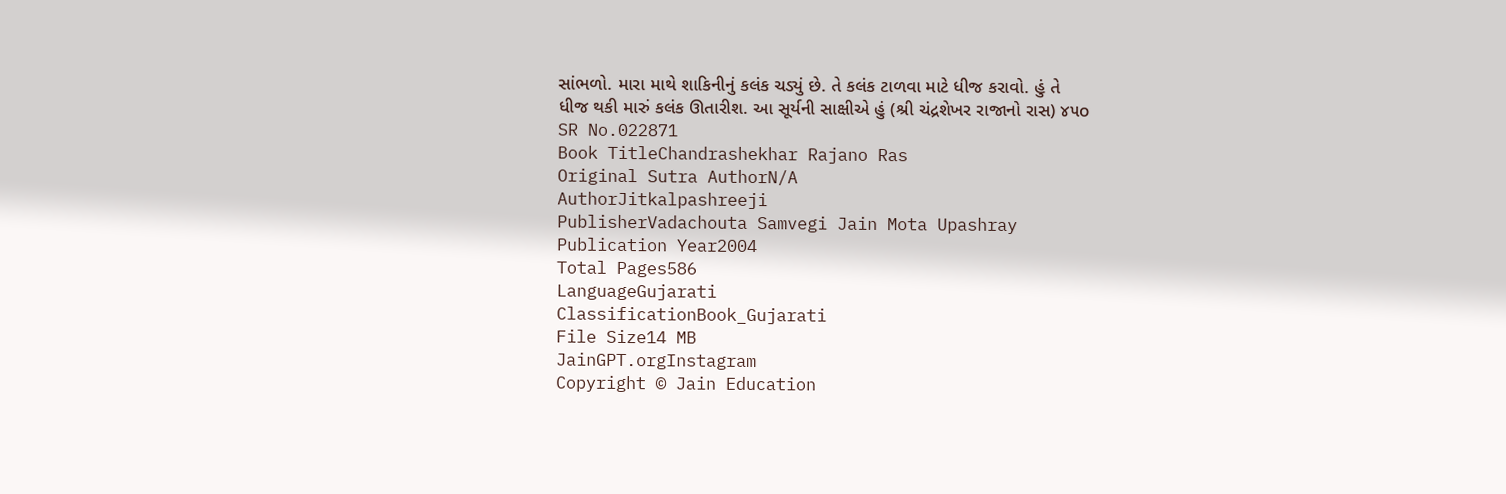સાંભળો. મારા માથે શાકિનીનું કલંક ચડ્યું છે. તે કલંક ટાળવા માટે ધીજ કરાવો. હું તે ધીજ થકી મારું કલંક ઊતારીશ. આ સૂર્યની સાક્ષીએ હું (શ્રી ચંદ્રશેખર રાજાનો રાસ) ૪૫o
SR No.022871
Book TitleChandrashekhar Rajano Ras
Original Sutra AuthorN/A
AuthorJitkalpashreeji
PublisherVadachouta Samvegi Jain Mota Upashray
Publication Year2004
Total Pages586
LanguageGujarati
ClassificationBook_Gujarati
File Size14 MB
JainGPT.orgInstagram
Copyright © Jain Education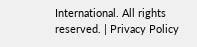International. All rights reserved. | Privacy Policy